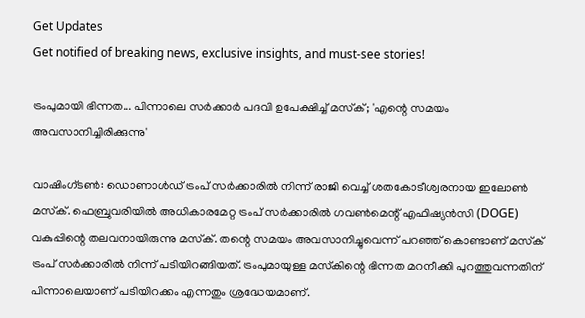Get Updates
Get notified of breaking news, exclusive insights, and must-see stories!

ട്രംപുമായി ഭിന്നത... പിന്നാലെ സര്‍ക്കാര്‍ പദവി ഉപേക്ഷിച്ച് മസ്‌ക്; 'എന്റെ സമയം അവസാനിച്ചിരിക്കുന്നു'

വാഷിംഗ്ടണ്‍: ഡൊണാള്‍ഡ് ട്രംപ് സര്‍ക്കാരില്‍ നിന്ന് രാജി വെച്ച് ശതകോടീശ്വരനായ ഇലോണ്‍ മസ്‌ക്. ഫെബ്രുവരിയില്‍ അധികാരമേറ്റ ട്രംപ് സര്‍ക്കാരില്‍ ഗവണ്‍മെന്റ് എഫിഷ്യന്‍സി (DOGE) വകുപ്പിന്റെ തലവനായിരുന്നു മസ്‌ക്. തന്റെ സമയം അവസാനിച്ചുവെന്ന് പറഞ്ഞ് കൊണ്ടാണ് മസ്‌ക് ട്രംപ് സര്‍ക്കാരില്‍ നിന്ന് പടിയിറങ്ങിയത്. ട്രംപുമായുള്ള മസ്‌കിന്റെ ഭിന്നത മറനീക്കി പുറത്തുവന്നതിന് പിന്നാലെയാണ് പടിയിറക്കം എന്നതും ശ്രദ്ധേയമാണ്.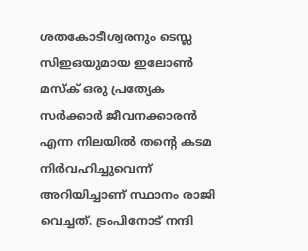ശതകോടീശ്വരനും ടെസ്ല സിഇഒയുമായ ഇലോണ്‍ മസ്‌ക് ഒരു പ്രത്യേക സര്‍ക്കാര്‍ ജീവനക്കാരന്‍ എന്ന നിലയില്‍ തന്റെ കടമ നിര്‍വഹിച്ചുവെന്ന് അറിയിച്ചാണ് സ്ഥാനം രാജി വെച്ചത്. ട്രംപിനോട് നന്ദി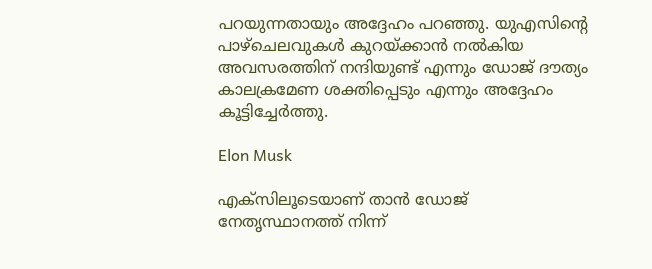പറയുന്നതായും അദ്ദേഹം പറഞ്ഞു. യുഎസിന്റെ പാഴ്‌ചെലവുകള്‍ കുറയ്ക്കാന്‍ നല്‍കിയ അവസരത്തിന് നന്ദിയുണ്ട് എന്നും ഡോജ് ദൗത്യം കാലക്രമേണ ശക്തിപ്പെടും എന്നും അദ്ദേഹം കൂട്ടിച്ചേര്‍ത്തു.

Elon Musk

എക്‌സിലൂടെയാണ് താന്‍ ഡോജ് നേതൃസ്ഥാനത്ത് നിന്ന്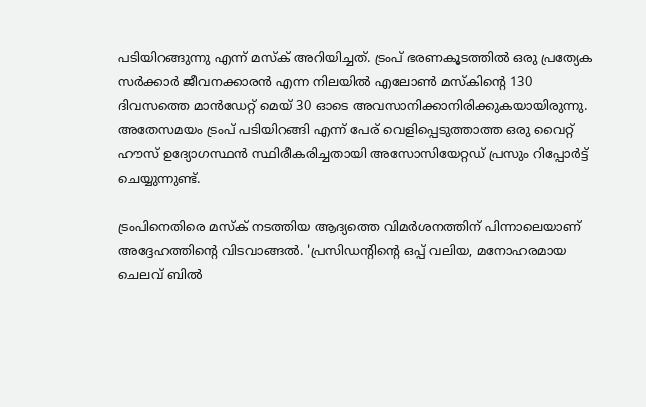പടിയിറങ്ങുന്നു എന്ന് മസ്‌ക് അറിയിച്ചത്. ട്രംപ് ഭരണകൂടത്തില്‍ ഒരു പ്രത്യേക സര്‍ക്കാര്‍ ജീവനക്കാരന്‍ എന്ന നിലയില്‍ എലോണ്‍ മസ്‌കിന്റെ 130 ദിവസത്തെ മാന്‍ഡേറ്റ് മെയ് 30 ഓടെ അവസാനിക്കാനിരിക്കുകയായിരുന്നു. അതേസമയം ട്രംപ് പടിയിറങ്ങി എന്ന് പേര് വെളിപ്പെടുത്താത്ത ഒരു വൈറ്റ് ഹൗസ് ഉദ്യോഗസ്ഥന്‍ സ്ഥിരീകരിച്ചതായി അസോസിയേറ്റഡ് പ്രസും റിപ്പോര്‍ട്ട് ചെയ്യുന്നുണ്ട്.

ട്രംപിനെതിരെ മസ്‌ക് നടത്തിയ ആദ്യത്തെ വിമര്‍ശനത്തിന് പിന്നാലെയാണ് അദ്ദേഹത്തിന്റെ വിടവാങ്ങല്‍. 'പ്രസിഡന്റിന്റെ ഒപ്പ് വലിയ, മനോഹരമായ ചെലവ് ബില്‍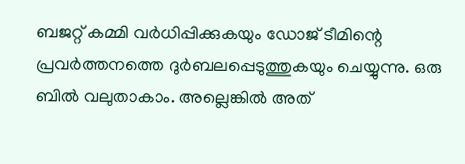ബജറ്റ് കമ്മി വര്‍ധിപ്പിക്കുകയും ഡോജ് ടീമിന്റെ പ്രവര്‍ത്തനത്തെ ദുര്‍ബലപ്പെടുത്തുകയും ചെയ്യുന്നു. ഒരു ബില്‍ വലുതാകാം. അല്ലെങ്കില്‍ അത്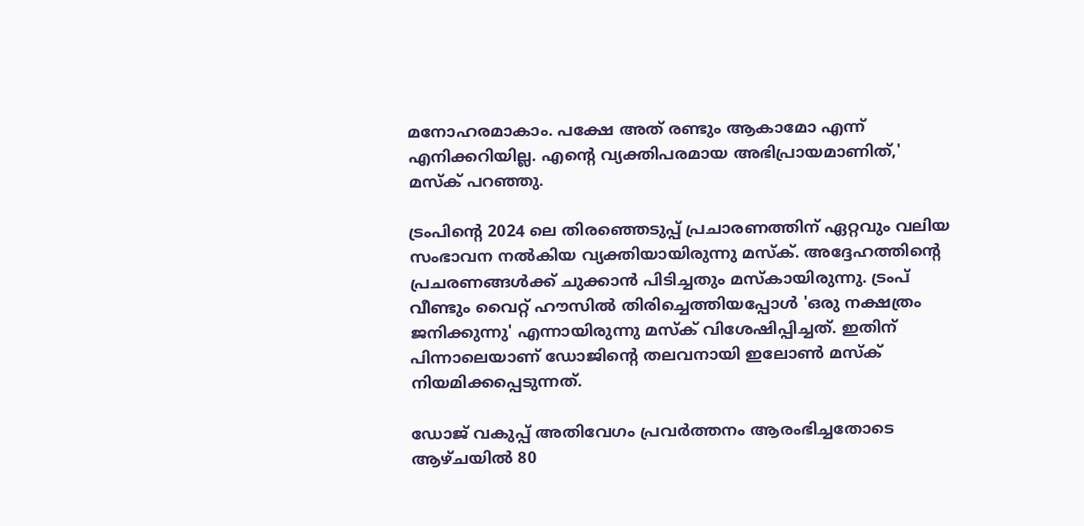മനോഹരമാകാം. പക്ഷേ അത് രണ്ടും ആകാമോ എന്ന് എനിക്കറിയില്ല. എന്റെ വ്യക്തിപരമായ അഭിപ്രായമാണിത്,' മസ്‌ക് പറഞ്ഞു.

ട്രംപിന്റെ 2024 ലെ തിരഞ്ഞെടുപ്പ് പ്രചാരണത്തിന് ഏറ്റവും വലിയ സംഭാവന നല്‍കിയ വ്യക്തിയായിരുന്നു മസ്‌ക്. അദ്ദേഹത്തിന്റെ പ്രചരണങ്ങള്‍ക്ക് ചുക്കാന്‍ പിടിച്ചതും മസ്‌കായിരുന്നു. ട്രംപ് വീണ്ടും വൈറ്റ് ഹൗസില്‍ തിരിച്ചെത്തിയപ്പോള്‍ 'ഒരു നക്ഷത്രം ജനിക്കുന്നു' എന്നായിരുന്നു മസ്‌ക് വിശേഷിപ്പിച്ചത്. ഇതിന് പിന്നാലെയാണ് ഡോജിന്റെ തലവനായി ഇലോണ്‍ മസ്‌ക് നിയമിക്കപ്പെടുന്നത്.

ഡോജ് വകുപ്പ് അതിവേഗം പ്രവര്‍ത്തനം ആരംഭിച്ചതോടെ ആഴ്ചയില്‍ 80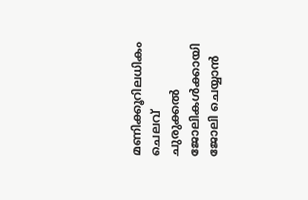മണിക്കൂറിലധികം ചെലവ് ചുരുക്കല്‍ ജോലികള്‍ക്കായി ജോലി ചെയ്യാന്‍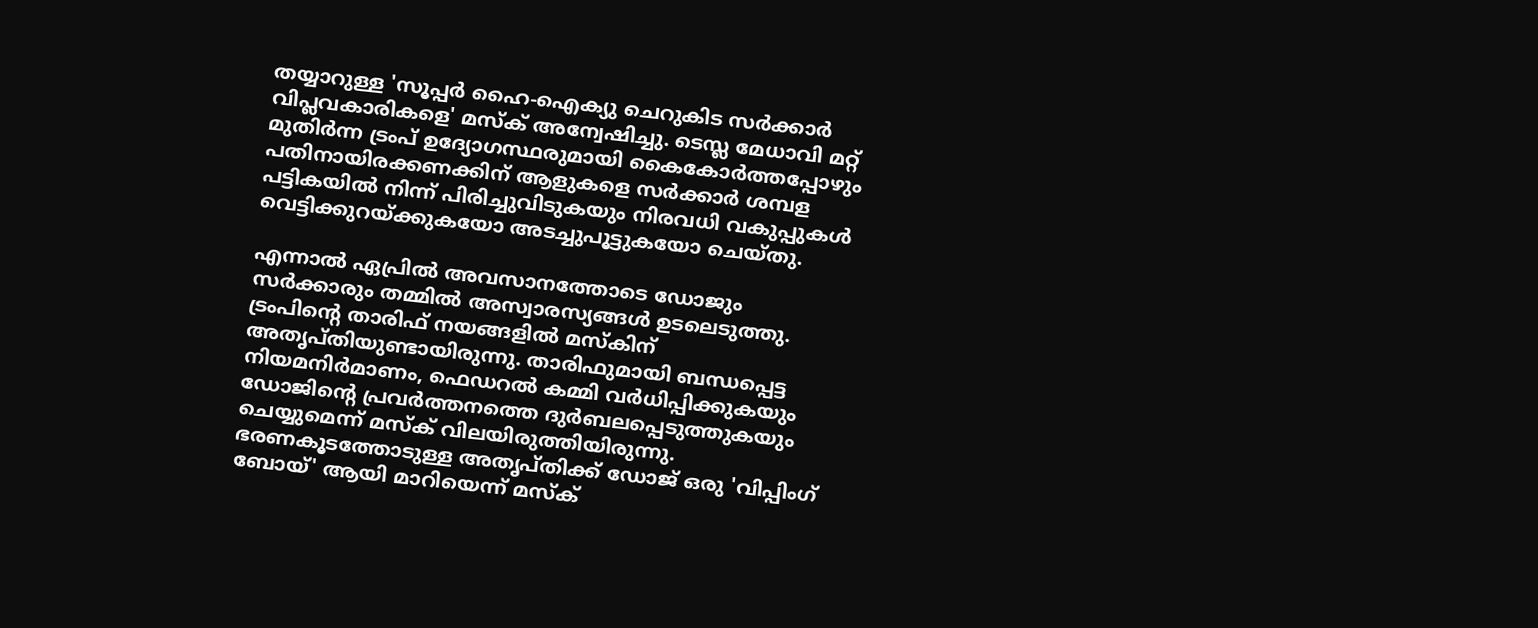തയ്യാറുള്ള 'സൂപ്പര്‍ ഹൈ-ഐക്യു ചെറുകിട സര്‍ക്കാര്‍ വിപ്ലവകാരികളെ' മസ്‌ക് അന്വേഷിച്ചു. ടെസ്ല മേധാവി മറ്റ് മുതിര്‍ന്ന ട്രംപ് ഉദ്യോഗസ്ഥരുമായി കൈകോര്‍ത്തപ്പോഴും പതിനായിരക്കണക്കിന് ആളുകളെ സര്‍ക്കാര്‍ ശമ്പള പട്ടികയില്‍ നിന്ന് പിരിച്ചുവിടുകയും നിരവധി വകുപ്പുകള്‍ വെട്ടിക്കുറയ്ക്കുകയോ അടച്ചുപൂട്ടുകയോ ചെയ്തു.

എന്നാല്‍ ഏപ്രില്‍ അവസാനത്തോടെ ഡോജും സര്‍ക്കാരും തമ്മില്‍ അസ്വാരസ്യങ്ങള്‍ ഉടലെടുത്തു. ട്രംപിന്റെ താരിഫ് നയങ്ങളില്‍ മസ്‌കിന് അതൃപ്തിയുണ്ടായിരുന്നു. താരിഫുമായി ബന്ധപ്പെട്ട നിയമനിര്‍മാണം, ഫെഡറല്‍ കമ്മി വര്‍ധിപ്പിക്കുകയും ഡോജിന്റെ പ്രവര്‍ത്തനത്തെ ദുര്‍ബലപ്പെടുത്തുകയും ചെയ്യുമെന്ന് മസ്‌ക് വിലയിരുത്തിയിരുന്നു. ഭരണകൂടത്തോടുള്ള അതൃപ്തിക്ക് ഡോജ് ഒരു 'വിപ്പിംഗ് ബോയ്' ആയി മാറിയെന്ന് മസ്‌ക്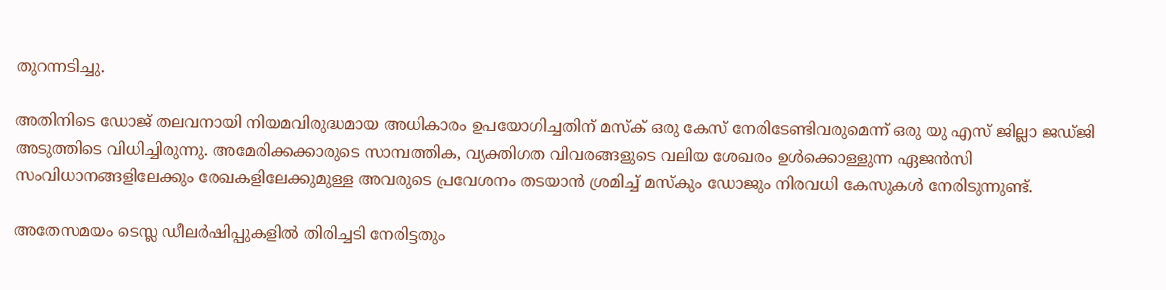തുറന്നടിച്ചു.

അതിനിടെ ഡോജ് തലവനായി നിയമവിരുദ്ധമായ അധികാരം ഉപയോഗിച്ചതിന് മസ്‌ക് ഒരു കേസ് നേരിടേണ്ടിവരുമെന്ന് ഒരു യു എസ് ജില്ലാ ജഡ്ജി അടുത്തിടെ വിധിച്ചിരുന്നു. അമേരിക്കക്കാരുടെ സാമ്പത്തിക, വ്യക്തിഗത വിവരങ്ങളുടെ വലിയ ശേഖരം ഉള്‍ക്കൊള്ളുന്ന ഏജന്‍സി സംവിധാനങ്ങളിലേക്കും രേഖകളിലേക്കുമുള്ള അവരുടെ പ്രവേശനം തടയാന്‍ ശ്രമിച്ച് മസ്‌കും ഡോജും നിരവധി കേസുകള്‍ നേരിടുന്നുണ്ട്.

അതേസമയം ടെസ്ല ഡീലര്‍ഷിപ്പുകളില്‍ തിരിച്ചടി നേരിട്ടതും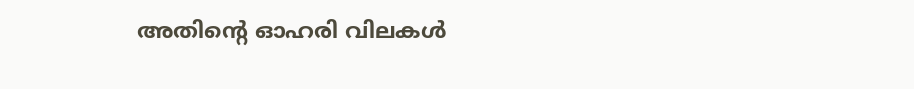അതിന്റെ ഓഹരി വിലകള്‍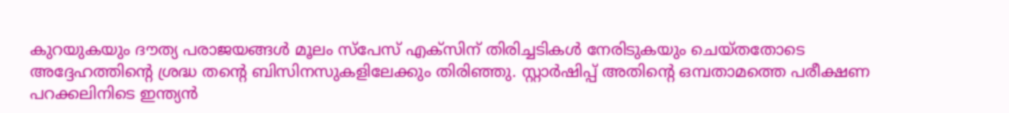കുറയുകയും ദൗത്യ പരാജയങ്ങള്‍ മൂലം സ്പേസ് എക്സിന് തിരിച്ചടികള്‍ നേരിടുകയും ചെയ്തതോടെ അദ്ദേഹത്തിന്റെ ശ്രദ്ധ തന്റെ ബിസിനസുകളിലേക്കും തിരിഞ്ഞു. സ്റ്റാര്‍ഷിപ്പ് അതിന്റെ ഒമ്പതാമത്തെ പരീക്ഷണ പറക്കലിനിടെ ഇന്ത്യന്‍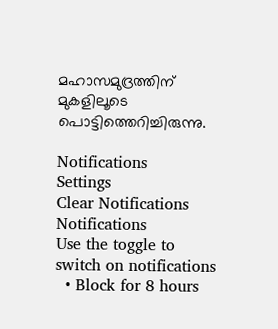മഹാസമുദ്രത്തിന് മുകളിലൂടെ പൊട്ടിത്തെറിച്ചിരുന്നു.

Notifications
Settings
Clear Notifications
Notifications
Use the toggle to switch on notifications
  • Block for 8 hours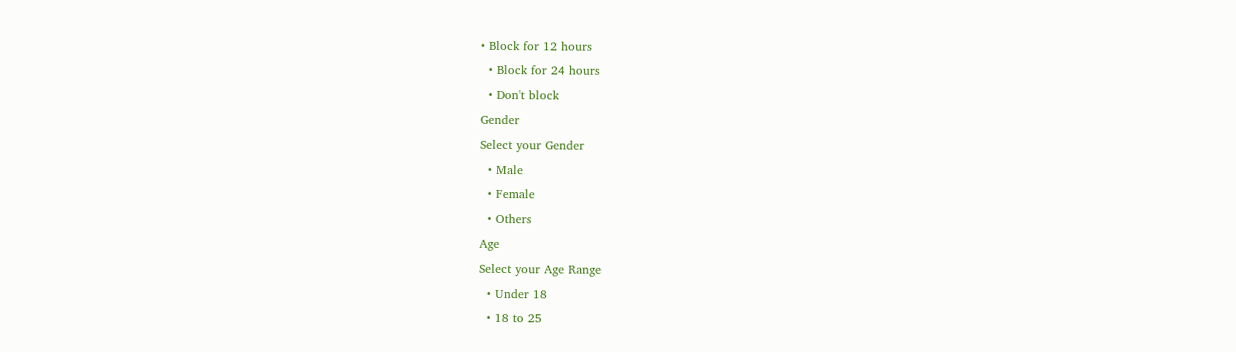• Block for 12 hours
  • Block for 24 hours
  • Don't block
Gender
Select your Gender
  • Male
  • Female
  • Others
Age
Select your Age Range
  • Under 18
  • 18 to 25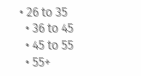• 26 to 35
  • 36 to 45
  • 45 to 55
  • 55+